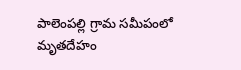పాలెంపల్లి గ్రామ సమీపంలో మృతదేహం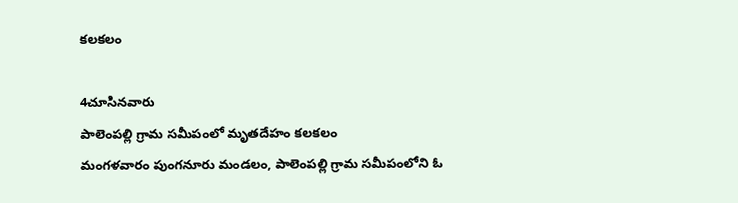కలకలం

4చూసినవారు
పాలెంపల్లి గ్రామ సమీపంలో మృతదేహం కలకలం
మంగళవారం పుంగనూరు మండలం, పాలెంపల్లి గ్రామ సమీపంలోని ఓ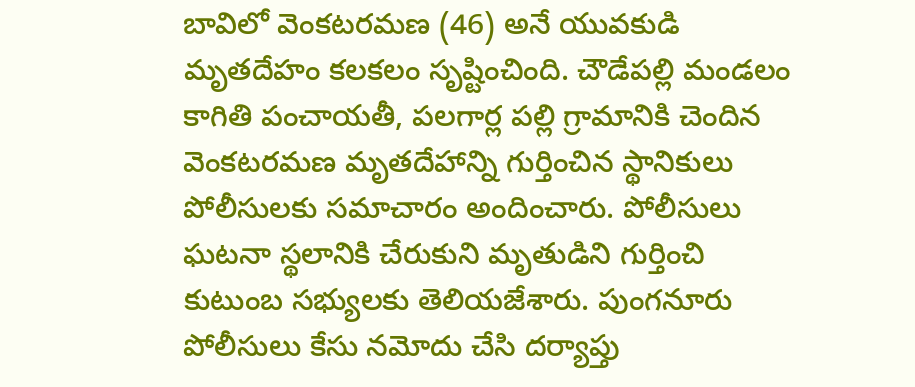బావిలో వెంకటరమణ (46) అనే యువకుడి మృతదేహం కలకలం సృష్టించింది. చౌడేపల్లి మండలం కాగితి పంచాయతీ, పలగార్ల పల్లి గ్రామానికి చెందిన వెంకటరమణ మృతదేహాన్ని గుర్తించిన స్థానికులు పోలీసులకు సమాచారం అందించారు. పోలీసులు ఘటనా స్థలానికి చేరుకుని మృతుడిని గుర్తించి కుటుంబ సభ్యులకు తెలియజేశారు. పుంగనూరు పోలీసులు కేసు నమోదు చేసి దర్యాప్తు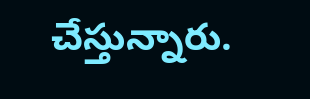చేస్తున్నారు.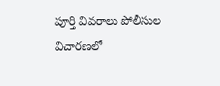పూర్తి వివరాలు పోలీసుల విచారణలో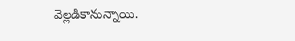వెల్లడికానున్నాయి.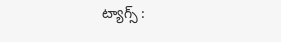ట్యాగ్స్ :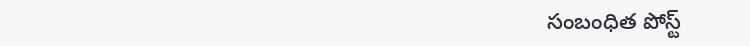సంబంధిత పోస్ట్